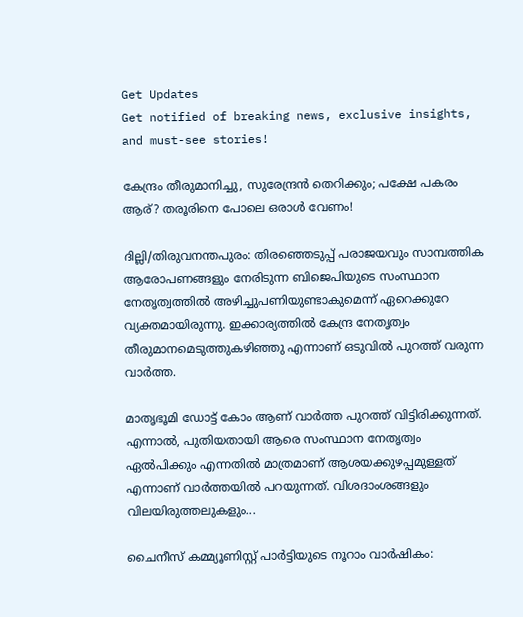Get Updates
Get notified of breaking news, exclusive insights, and must-see stories!

കേന്ദ്രം തീരുമാനിച്ചു, സുരേന്ദ്രന്‍ തെറിക്കും; പക്ഷേ പകരം ആര്? തരൂരിനെ പോലെ ഒരാള്‍ വേണം!

ദില്ലി/തിരുവനന്തപുരം: തിരഞ്ഞെടുപ്പ് പരാജയവും സാമ്പത്തിക ആരോപണങ്ങളും നേരിടുന്ന ബിജെപിയുടെ സംസ്ഥാന നേതൃത്വത്തില്‍ അഴിച്ചുപണിയുണ്ടാകുമെന്ന് ഏറെക്കുറേ വ്യക്തമായിരുന്നു. ഇക്കാര്യത്തില്‍ കേന്ദ്ര നേതൃത്വം തീരുമാനമെടുത്തുകഴിഞ്ഞു എന്നാണ് ഒടുവില്‍ പുറത്ത് വരുന്ന വാര്‍ത്ത.

മാതൃഭൂമി ഡോട്ട് കോം ആണ് വാര്‍ത്ത പുറത്ത് വിട്ടിരിക്കുന്നത്. എന്നാല്‍, പുതിയതായി ആരെ സംസ്ഥാന നേതൃത്വം ഏല്‍പിക്കും എന്നതില്‍ മാത്രമാണ് ആശയക്കുഴപ്പമുള്ളത് എന്നാണ് വാര്‍ത്തയില്‍ പറയുന്നത്. വിശദാംശങ്ങളും വിലയിരുത്തലുകളും...

ചൈനീസ് കമ്മ്യൂണിസ്റ്റ് പാർട്ടിയുടെ നൂറാം വാർഷികം: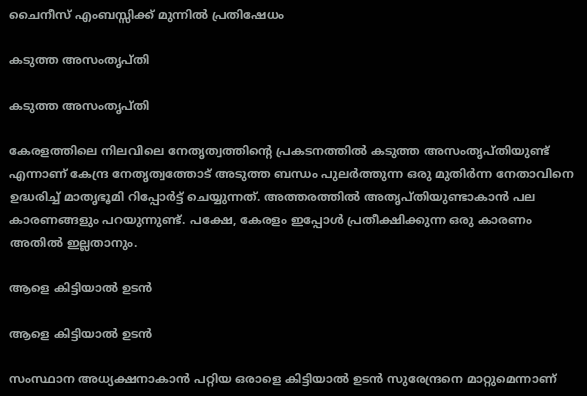ചൈനീസ് എംബസ്സിക്ക് മുന്നിൽ പ്രതിഷേധം

കടുത്ത അസംതൃപ്തി

കടുത്ത അസംതൃപ്തി

കേരളത്തിലെ നിലവിലെ നേതൃത്വത്തിന്റെ പ്രകടനത്തില്‍ കടുത്ത അസംതൃപ്തിയുണ്ട് എന്നാണ് കേന്ദ്ര നേതൃത്വത്തോട് അടുത്ത ബന്ധം പുലര്‍ത്തുന്ന ഒരു മുതിര്‍ന്ന നേതാവിനെ ഉദ്ധരിച്ച് മാതൃഭൂമി റിപ്പോര്‍ട്ട് ചെയ്യുന്നത്. അത്തരത്തില്‍ അതൃപ്തിയുണ്ടാകാന്‍ പല കാരണങ്ങളും പറയുന്നുണ്ട്. പക്ഷേ, കേരളം ഇപ്പോള്‍ പ്രതീക്ഷിക്കുന്ന ഒരു കാരണം അതില്‍ ഇല്ലതാനും.

ആളെ കിട്ടിയാല്‍ ഉടന്‍

ആളെ കിട്ടിയാല്‍ ഉടന്‍

സംസ്ഥാന അധ്യക്ഷനാകാന്‍ പറ്റിയ ഒരാളെ കിട്ടിയാല്‍ ഉടന്‍ സുരേന്ദ്രനെ മാറ്റുമെന്നാണ്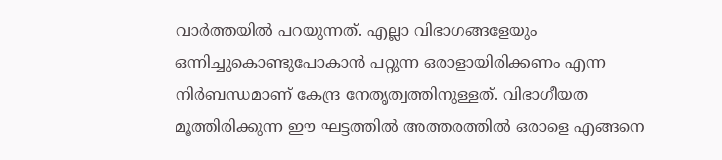വാര്‍ത്തയില്‍ പറയുന്നത്. എല്ലാ വിഭാഗങ്ങളേയും ഒന്നിച്ചുകൊണ്ടുപോകാന്‍ പറ്റുന്ന ഒരാളായിരിക്കണം എന്ന നിര്‍ബന്ധമാണ് കേന്ദ്ര നേതൃത്വത്തിനുള്ളത്. വിഭാഗീയത മൂത്തിരിക്കുന്ന ഈ ഘട്ടത്തില്‍ അത്തരത്തില്‍ ഒരാളെ എങ്ങനെ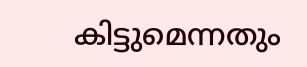കിട്ടുമെന്നതും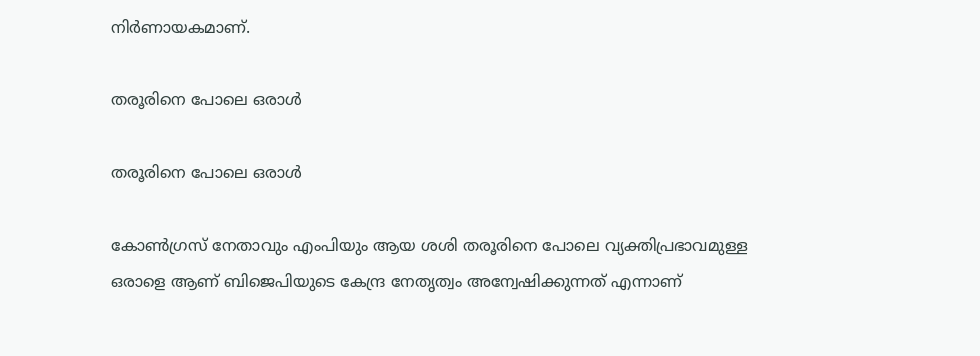നിര്‍ണായകമാണ്.

തരൂരിനെ പോലെ ഒരാള്‍

തരൂരിനെ പോലെ ഒരാള്‍

കോണ്‍ഗ്രസ് നേതാവും എംപിയും ആയ ശശി തരൂരിനെ പോലെ വ്യക്തിപ്രഭാവമുള്ള ഒരാളെ ആണ് ബിജെപിയുടെ കേന്ദ്ര നേതൃത്വം അന്വേഷിക്കുന്നത് എന്നാണ്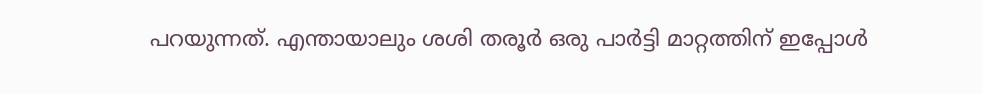പറയുന്നത്. എന്തായാലും ശശി തരൂര്‍ ഒരു പാര്‍ട്ടി മാറ്റത്തിന് ഇപ്പോള്‍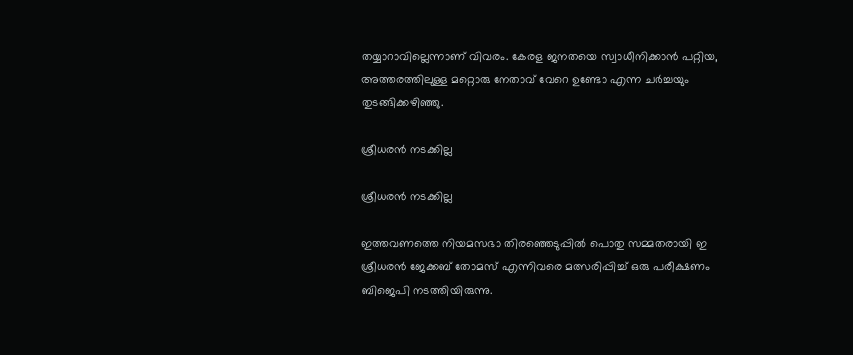തയ്യാറാവില്ലെന്നാണ് വിവരം. കേരള ജനതയെ സ്വാധീനിക്കാന്‍ പറ്റിയ, അത്തരത്തിലുള്ള മറ്റൊരു നേതാവ് വേറെ ഉണ്ടോ എന്ന ചര്‍ച്ചയും തുടങ്ങിക്കഴിഞ്ഞു.

ശ്രീധരന്‍ നടക്കില്ല

ശ്രീധരന്‍ നടക്കില്ല

ഇത്തവണത്തെ നിയമസഭാ തിരഞ്ഞെടുപ്പില്‍ പൊതു സമ്മതരായി ഇ ശ്രീധരന്‍ ജേക്കബ് തോമസ് എന്നിവരെ മത്സരിപ്പിച്ച് ഒരു പരീക്ഷണം ബിജെപി നടത്തിയിരുന്നു.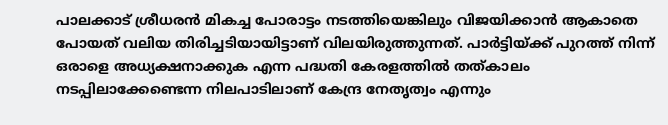പാലക്കാട് ശ്രീധരന്‍ മികച്ച പോരാട്ടം നടത്തിയെങ്കിലും വിജയിക്കാന്‍ ആകാതെ പോയത് വലിയ തിരിച്ചടിയായിട്ടാണ് വിലയിരുത്തുന്നത്. പാര്‍ട്ടിയ്ക്ക് പുറത്ത് നിന്ന് ഒരാളെ അധ്യക്ഷനാക്കുക എന്ന പദ്ധതി കേരളത്തില്‍ തത്കാലം നടപ്പിലാക്കേണ്ടെന്ന നിലപാടിലാണ് കേന്ദ്ര നേതൃത്വം എന്നും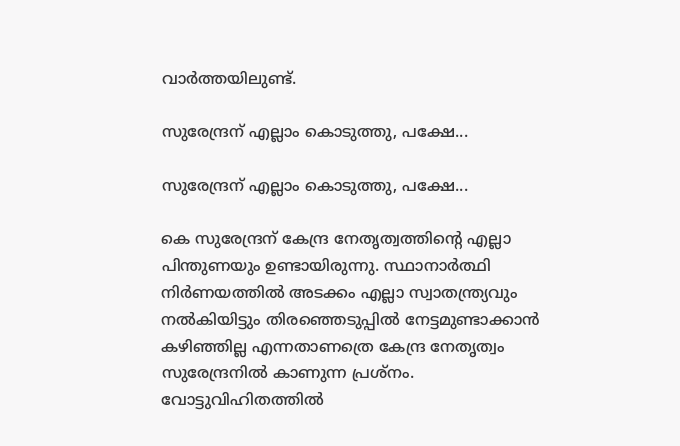വാര്‍ത്തയിലുണ്ട്.

സുരേന്ദ്രന് എല്ലാം കൊടുത്തു, പക്ഷേ...

സുരേന്ദ്രന് എല്ലാം കൊടുത്തു, പക്ഷേ...

കെ സുരേന്ദ്രന് കേന്ദ്ര നേതൃത്വത്തിന്റെ എല്ലാ പിന്തുണയും ഉണ്ടായിരുന്നു. സ്ഥാനാര്‍ത്ഥി നിര്‍ണയത്തില്‍ അടക്കം എല്ലാ സ്വാതന്ത്ര്യവും നല്‍കിയിട്ടും തിരഞ്ഞെടുപ്പില്‍ നേട്ടമുണ്ടാക്കാന്‍ കഴിഞ്ഞില്ല എന്നതാണത്രെ കേന്ദ്ര നേതൃത്വം സുരേന്ദ്രനില്‍ കാണുന്ന പ്രശ്‌നം. വോട്ടുവിഹിതത്തില്‍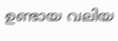ഉണ്ടായ വലിയ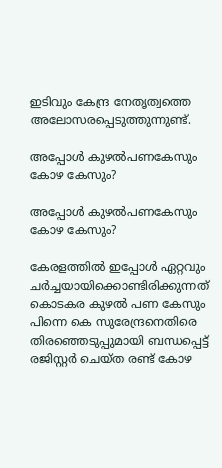ഇടിവും കേന്ദ്ര നേതൃത്വത്തെ അലോസരപ്പെടുത്തുന്നുണ്ട്.

അപ്പോള്‍ കുഴല്‍പണകേസും കോഴ കേസും?

അപ്പോള്‍ കുഴല്‍പണകേസും കോഴ കേസും?

കേരളത്തില്‍ ഇപ്പോള്‍ ഏറ്റവും ചര്‍ച്ചയായിക്കൊണ്ടിരിക്കുന്നത് കൊടകര കുഴല്‍ പണ കേസും പിന്നെ കെ സുരേന്ദ്രനെതിരെ തിരഞ്ഞെടുപ്പുമായി ബന്ധപ്പെട്ട് രജിസ്റ്റര്‍ ചെയ്ത രണ്ട് കോഴ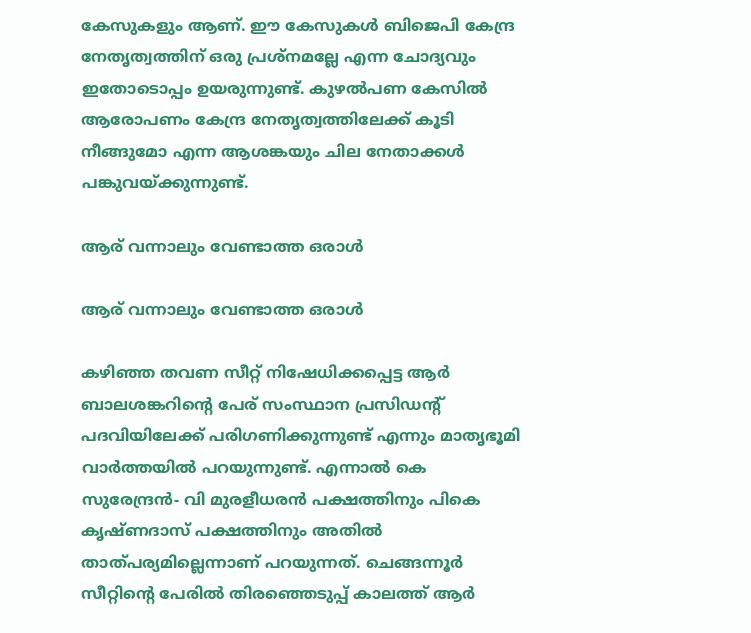കേസുകളും ആണ്. ഈ കേസുകള്‍ ബിജെപി കേന്ദ്ര നേതൃത്വത്തിന് ഒരു പ്രശ്‌നമല്ലേ എന്ന ചോദ്യവും ഇതോടൊപ്പം ഉയരുന്നുണ്ട്. കുഴല്‍പണ കേസില്‍ ആരോപണം കേന്ദ്ര നേതൃത്വത്തിലേക്ക് കൂടി നീങ്ങുമോ എന്ന ആശങ്കയും ചില നേതാക്കള്‍ പങ്കുവയ്ക്കുന്നുണ്ട്.

ആര് വന്നാലും വേണ്ടാത്ത ഒരാള്‍

ആര് വന്നാലും വേണ്ടാത്ത ഒരാള്‍

കഴിഞ്ഞ തവണ സീറ്റ് നിഷേധിക്കപ്പെട്ട ആര്‍ ബാലശങ്കറിന്റെ പേര് സംസ്ഥാന പ്രസിഡന്റ് പദവിയിലേക്ക് പരിഗണിക്കുന്നുണ്ട് എന്നും മാതൃഭൂമി വാര്‍ത്തയില്‍ പറയുന്നുണ്ട്. എന്നാല്‍ കെ സുരേന്ദ്രന്‍- വി മുരളീധരന്‍ പക്ഷത്തിനും പികെ കൃഷ്ണദാസ് പക്ഷത്തിനും അതില്‍ താത്പര്യമില്ലെന്നാണ് പറയുന്നത്. ചെങ്ങന്നൂര്‍ സീറ്റിന്റെ പേരില്‍ തിരഞ്ഞെടുപ്പ് കാലത്ത് ആര്‍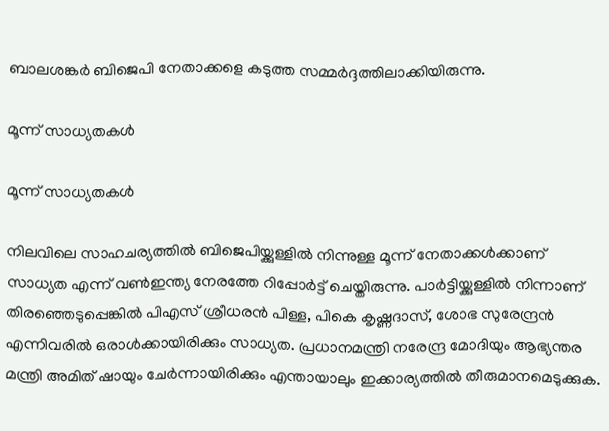ബാലശങ്കര്‍ ബിജെപി നേതാക്കളെ കടുത്ത സമ്മര്‍ദ്ദത്തിലാക്കിയിരുന്നു.

മൂന്ന് സാധ്യതകള്‍

മൂന്ന് സാധ്യതകള്‍

നിലവിലെ സാഹചര്യത്തില്‍ ബിജെപിയ്ക്കുള്ളില്‍ നിന്നുള്ള മൂന്ന് നേതാക്കള്‍ക്കാണ് സാധ്യത എന്ന് വണ്‍ഇന്ത്യ നേരത്തേ റിപ്പോര്‍ട്ട് ചെയ്തിരുന്നു. പാര്‍ട്ടിയ്ക്കുള്ളില്‍ നിന്നാണ് തിരഞ്ഞെടുപ്പെങ്കില്‍ പിഎസ് ശ്രീധരന്‍ പിള്ള, പികെ കൃഷ്ണദാസ്, ശോഭ സുരേന്ദ്രന്‍ എന്നിവരില്‍ ഒരാള്‍ക്കായിരിക്കും സാധ്യത. പ്രധാനമന്ത്രി നരേന്ദ്ര മോദിയും ആഭ്യന്തര മന്ത്രി അമിത് ഷായും ചേര്‍ന്നായിരിക്കും എന്തായാലും ഇക്കാര്യത്തില്‍ തീരുമാനമെടുക്കുക.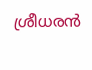ശ്രീധരന്‍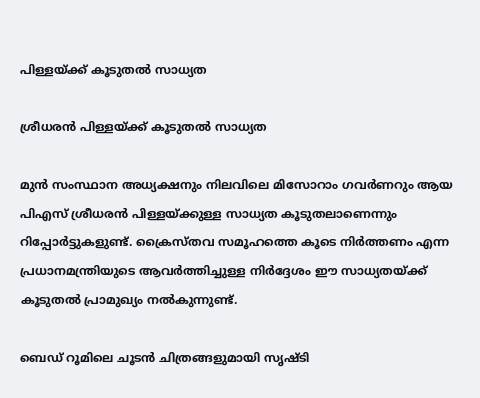പിള്ളയ്ക്ക് കൂടുതല്‍ സാധ്യത

ശ്രീധരന്‍ പിള്ളയ്ക്ക് കൂടുതല്‍ സാധ്യത

മുന്‍ സംസ്ഥാന അധ്യക്ഷനും നിലവിലെ മിസോറാം ഗവര്‍ണറും ആയ പിഎസ് ശ്രീധരന്‍ പിള്ളയ്ക്കുള്ള സാധ്യത കൂടുതലാണെന്നും റിപ്പോര്‍ട്ടുകളുണ്ട്. ക്രൈസ്തവ സമൂഹത്തെ കൂടെ നിര്‍ത്തണം എന്ന പ്രധാനമന്ത്രിയുടെ ആവര്‍ത്തിച്ചുള്ള നിര്‍ദ്ദേശം ഈ സാധ്യതയ്ക്ക് കൂടുതല്‍ പ്രാമുഖ്യം നല്‍കുന്നുണ്ട്.

ബെഡ് റൂമിലെ ചൂടന്‍ ചിത്രങ്ങളുമായി സൃഷ്ടി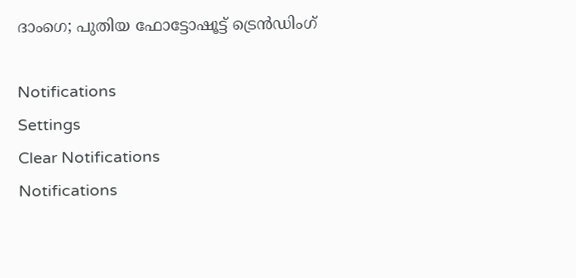ദാംഗെ; പുതിയ ഫോട്ടോഷൂട്ട് ട്രെന്‍ഡിംഗ്

Notifications
Settings
Clear Notifications
Notifications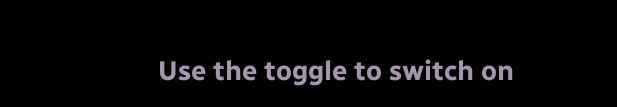Use the toggle to switch on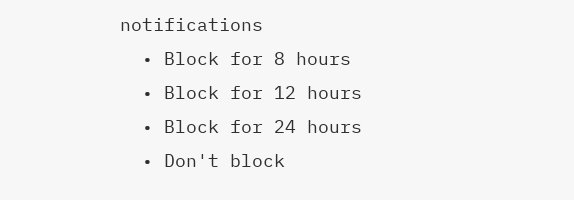notifications
  • Block for 8 hours
  • Block for 12 hours
  • Block for 24 hours
  • Don't block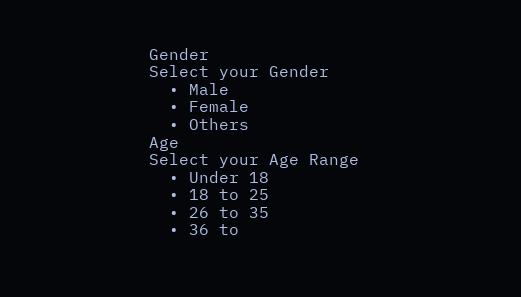Gender
Select your Gender
  • Male
  • Female
  • Others
Age
Select your Age Range
  • Under 18
  • 18 to 25
  • 26 to 35
  • 36 to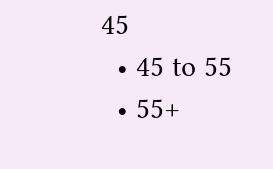45
  • 45 to 55
  • 55+